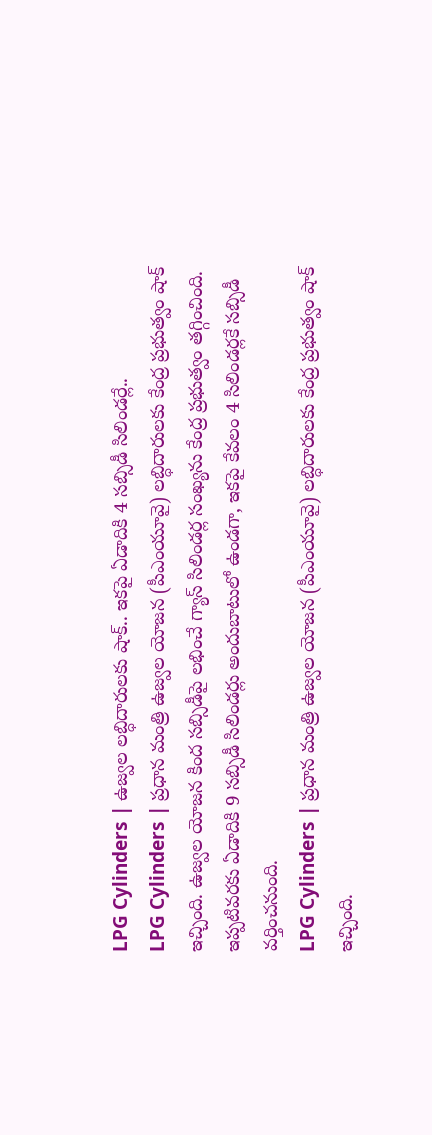LPG Cylinders | ఉజ్వల లబ్ధిదారులకు షాక్.. ఇకపై ఏడాదికి 4 సబ్సిడీ సిలిండర్లే..
LPG Cylinders | ప్రధాన మంత్రి ఉజ్వల యోజన (పీఎంయూవై) లబ్ధిదారులకు కేంద్ర ప్రభుత్వం షాక్ ఇచ్చింది. ఉజ్వల యోజన కింద సబ్సిడీపై లభించే గ్యాస్ సిలిండర్ల సంఖ్యను కేంద్ర ప్రభుత్వం తగ్గించింది. ఇప్పటివరకు ఏడాదికి 9 సబ్సిడీ సిలిండర్లు అందుబాటులో ఉండగా, ఇకపై కేవలం 4 సిలిండర్లకే సబ్సిడీ వర్తించనుంది.
LPG Cylinders | ప్రధాన మంత్రి ఉజ్వల యోజన (పీఎంయూవై) లబ్ధిదారులకు కేంద్ర ప్రభుత్వం షాక్ ఇచ్చింది.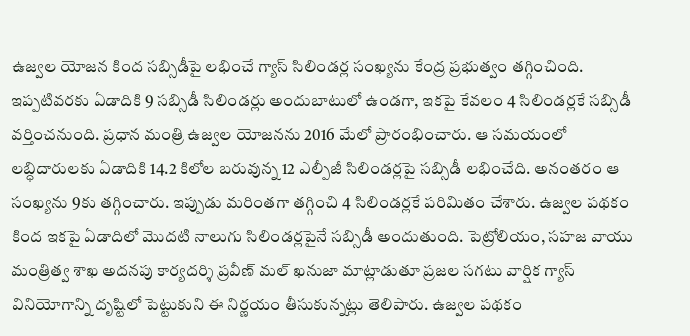ఉజ్వల యోజన కింద సబ్సిడీపై లభించే గ్యాస్ సిలిండర్ల సంఖ్యను కేంద్ర ప్రభుత్వం తగ్గించింది. ఇప్పటివరకు ఏడాదికి 9 సబ్సిడీ సిలిండర్లు అందుబాటులో ఉండగా, ఇకపై కేవలం 4 సిలిండర్లకే సబ్సిడీ వర్తించనుంది. ప్రధాన మంత్రి ఉజ్వల యోజనను 2016 మేలో ప్రారంభించారు. ఆ సమయంలో లబ్ధిదారులకు ఏడాదికి 14.2 కిలోల బరువున్న 12 ఎల్పీజీ సిలిండర్లపై సబ్సిడీ లభించేది. అనంతరం ఆ సంఖ్యను 9కు తగ్గించారు. ఇప్పుడు మరింతగా తగ్గించి 4 సిలిండర్లకే పరిమితం చేశారు. ఉజ్వల పథకం కింద ఇకపై ఏడాదిలో మొదటి నాలుగు సిలిండర్లపైనే సబ్సిడీ అందుతుంది. పెట్రోలియం, సహజ వాయు మంత్రిత్వ శాఖ అదనపు కార్యదర్శి ప్రవీణ్ మల్ ఖనుజా మాట్లాడుతూ ప్రజల సగటు వార్షిక గ్యాస్ వినియోగాన్ని దృష్టిలో పెట్టుకుని ఈ నిర్ణయం తీసుకున్నట్లు తెలిపారు. ఉజ్వల పథకం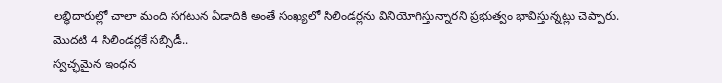లబ్ధిదారుల్లో చాలా మంది సగటున ఏడాదికి అంతే సంఖ్యలో సిలిండర్లను వినియోగిస్తున్నారని ప్రభుత్వం భావిస్తున్నట్లు చెప్పారు.
మొదటి 4 సిలిండర్లకే సబ్సిడీ..
స్వచ్ఛమైన ఇంధన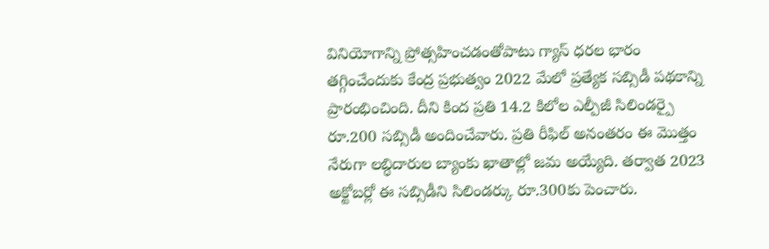వినియోగాన్ని ప్రోత్సహించడంతోపాటు గ్యాస్ ధరల భారం తగ్గించేందుకు కేంద్ర ప్రభుత్వం 2022 మేలో ప్రత్యేక సబ్సిడీ పథకాన్ని ప్రారంభించింది. దీని కింద ప్రతి 14.2 కిలోల ఎల్పీజీ సిలిండర్పై రూ.200 సబ్సిడీ అందించేవారు. ప్రతి రీఫిల్ అనంతరం ఈ మొత్తం నేరుగా లబ్ధిదారుల బ్యాంకు ఖాతాల్లో జమ అయ్యేది. తర్వాత 2023 అక్టోబర్లో ఈ సబ్సిడీని సిలిండర్కు రూ.300కు పెంచారు.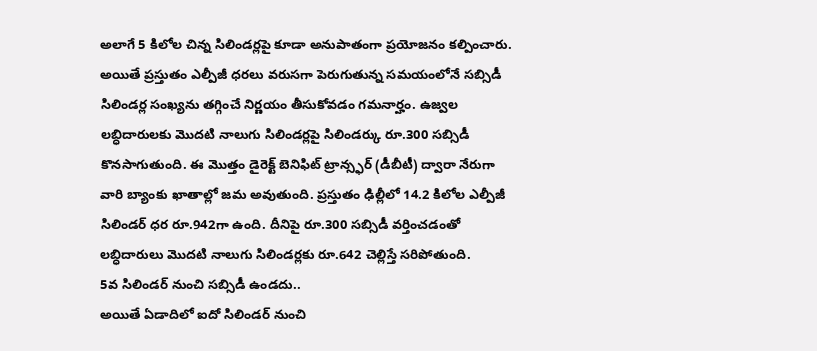అలాగే 5 కిలోల చిన్న సిలిండర్లపై కూడా అనుపాతంగా ప్రయోజనం కల్పించారు. అయితే ప్రస్తుతం ఎల్పీజీ ధరలు వరుసగా పెరుగుతున్న సమయంలోనే సబ్సిడీ సిలిండర్ల సంఖ్యను తగ్గించే నిర్ణయం తీసుకోవడం గమనార్హం. ఉజ్వల లబ్ధిదారులకు మొదటి నాలుగు సిలిండర్లపై సిలిండర్కు రూ.300 సబ్సిడీ కొనసాగుతుంది. ఈ మొత్తం డైరెక్ట్ బెనిఫిట్ ట్రాన్స్ఫర్ (డీబీటీ) ద్వారా నేరుగా వారి బ్యాంకు ఖాతాల్లో జమ అవుతుంది. ప్రస్తుతం ఢిల్లీలో 14.2 కిలోల ఎల్పీజీ సిలిండర్ ధర రూ.942గా ఉంది. దీనిపై రూ.300 సబ్సిడీ వర్తించడంతో లబ్ధిదారులు మొదటి నాలుగు సిలిండర్లకు రూ.642 చెల్లిస్తే సరిపోతుంది.
5వ సిలిండర్ నుంచి సబ్సిడీ ఉండదు..
అయితే ఏడాదిలో ఐదో సిలిండర్ నుంచి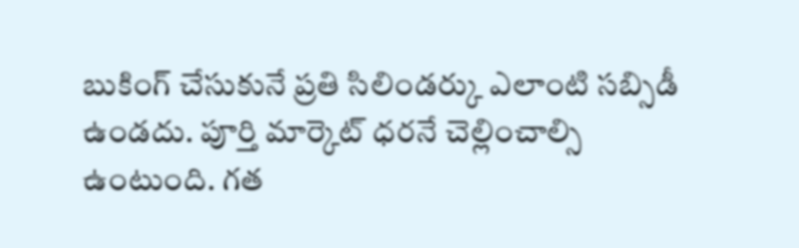బుకింగ్ చేసుకునే ప్రతి సిలిండర్కు ఎలాంటి సబ్సిడీ ఉండదు. పూర్తి మార్కెట్ ధరనే చెల్లించాల్సి ఉంటుంది. గత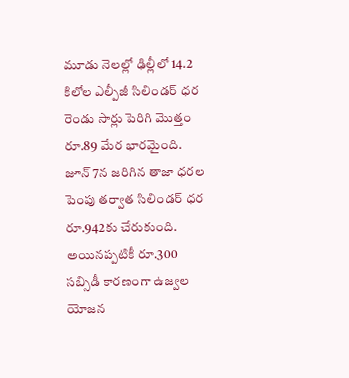మూడు నెలల్లో ఢిల్లీలో 14.2 కిలోల ఎల్పీజీ సిలిండర్ ధర రెండు సార్లు పెరిగి మొత్తం రూ.89 మేర భారమైంది. జూన్ 7న జరిగిన తాజా ధరల పెంపు తర్వాత సిలిండర్ ధర రూ.942కు చేరుకుంది. అయినప్పటికీ రూ.300 సబ్సిడీ కారణంగా ఉజ్వల యోజన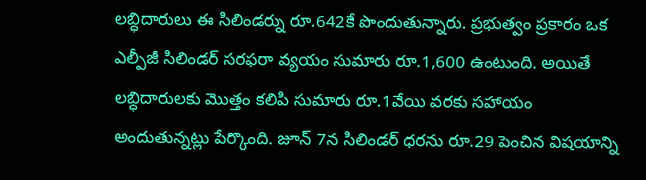లబ్ధిదారులు ఈ సిలిండర్ను రూ.642కే పొందుతున్నారు. ప్రభుత్వం ప్రకారం ఒక ఎల్పీజీ సిలిండర్ సరఫరా వ్యయం సుమారు రూ.1,600 ఉంటుంది. అయితే లబ్ధిదారులకు మొత్తం కలిపి సుమారు రూ.1వేయి వరకు సహాయం అందుతున్నట్లు పేర్కొంది. జూన్ 7న సిలిండర్ ధరను రూ.29 పెంచిన విషయాన్ని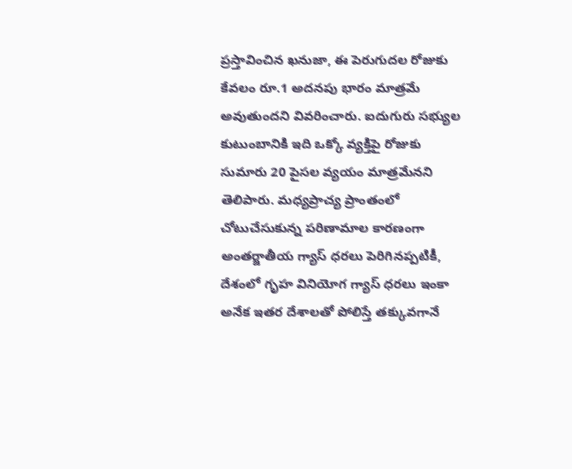ప్రస్తావించిన ఖనుజా, ఈ పెరుగుదల రోజుకు కేవలం రూ.1 అదనపు భారం మాత్రమే అవుతుందని వివరించారు. ఐదుగురు సభ్యుల కుటుంబానికి ఇది ఒక్కో వ్యక్తిపై రోజుకు సుమారు 20 పైసల వ్యయం మాత్రమేనని తెలిపారు. మధ్యప్రాచ్య ప్రాంతంలో చోటుచేసుకున్న పరిణామాల కారణంగా అంతర్జాతీయ గ్యాస్ ధరలు పెరిగినప్పటికీ, దేశంలో గృహ వినియోగ గ్యాస్ ధరలు ఇంకా అనేక ఇతర దేశాలతో పోలిస్తే తక్కువగానే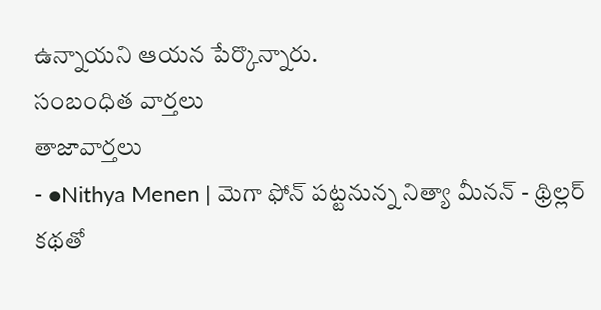ఉన్నాయని ఆయన పేర్కొన్నారు.
సంబంధిత వార్తలు
తాజావార్తలు
- ●Nithya Menen | మెగా ఫోన్ పట్టనున్న నిత్యా మీనన్ - థ్రిల్లర్ కథతో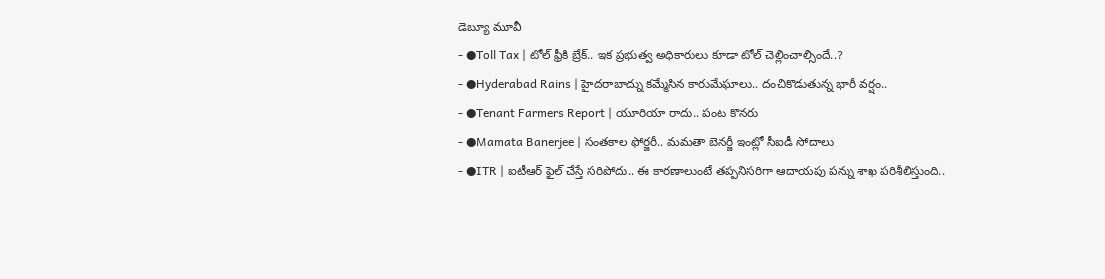డెబ్యూ మూవీ
- ●Toll Tax | టోల్ ఫ్రీకి బ్రేక్.. ఇక ప్రభుత్వ అధికారులు కూడా టోల్ చెల్లించాల్సిందే..?
- ●Hyderabad Rains | హైదరాబాద్ను కమ్మేసిన కారుమేఘాలు.. దంచికొడుతున్న భారీ వర్షం..
- ●Tenant Farmers Report | యూరియా రాదు.. పంట కొనరు
- ●Mamata Banerjee | సంతకాల ఫోర్జరీ.. మమతా బెనర్జీ ఇంట్లో సీఐడీ సోదాలు
- ●ITR | ఐటీఆర్ ఫైల్ చేస్తే సరిపోదు.. ఈ కారణాలుంటే తప్పనిసరిగా ఆదాయపు పన్ను శాఖ పరిశీలిస్తుంది..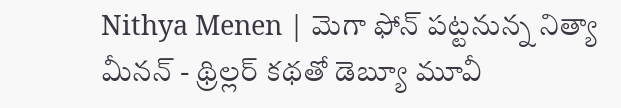Nithya Menen | మెగా ఫోన్ పట్టనున్న నిత్యా మీనన్ - థ్రిల్లర్ కథతో డెబ్యూ మూవీ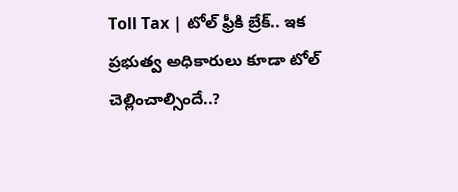Toll Tax | టోల్ ఫ్రీకి బ్రేక్.. ఇక ప్రభుత్వ అధికారులు కూడా టోల్ చెల్లించాల్సిందే..?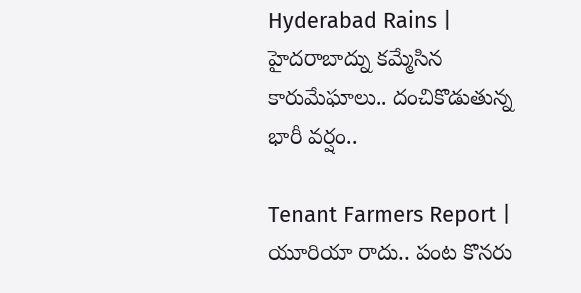Hyderabad Rains | హైదరాబాద్ను కమ్మేసిన కారుమేఘాలు.. దంచికొడుతున్న భారీ వర్షం..

Tenant Farmers Report | యూరియా రాదు.. పంట కొనరు